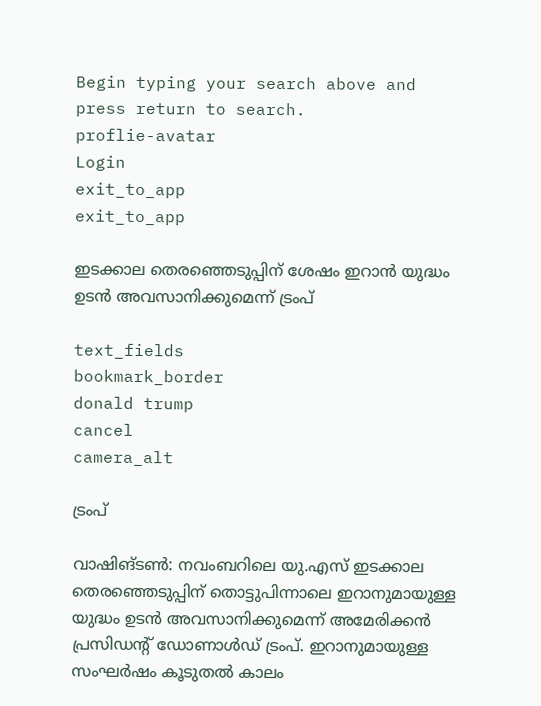Begin typing your search above and press return to search.
proflie-avatar
Login
exit_to_app
exit_to_app

ഇടക്കാല തെരഞ്ഞെടുപ്പിന് ശേഷം ഇറാൻ യുദ്ധം ഉടൻ അവസാനിക്കുമെന്ന് ട്രംപ്

text_fields
bookmark_border
donald trump
cancel
camera_alt

ട്രംപ്

വാഷിങ്ടൺ: നവംബറിലെ യു.എസ് ഇടക്കാല തെരഞ്ഞെടുപ്പിന് തൊട്ടുപിന്നാലെ ഇറാനുമായുള്ള യുദ്ധം ഉടൻ അവസാനിക്കുമെന്ന് അമേരിക്കൻ പ്രസിഡന്റ് ഡോണാൾഡ് ട്രംപ്. ഇറാനുമായുള്ള സംഘർഷം കൂടുതൽ കാലം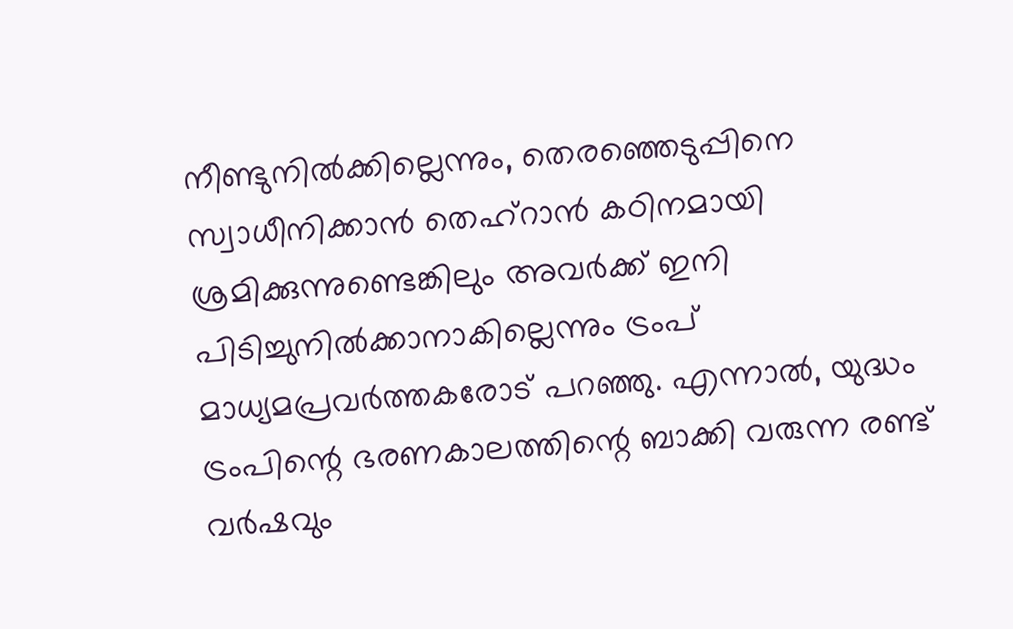നീണ്ടുനിൽക്കില്ലെന്നും, തെരഞ്ഞെടുപ്പിനെ സ്വാധീനിക്കാൻ തെഹ്‌റാൻ കഠിനമായി ശ്രമിക്കുന്നുണ്ടെങ്കിലും അവർക്ക് ഇനി പിടിച്ചുനിൽക്കാനാകില്ലെന്നും ട്രംപ് മാധ്യമപ്രവർത്തകരോട് പറഞ്ഞു. എന്നാൽ, യുദ്ധം ട്രംപിന്റെ ഭരണകാലത്തിന്റെ ബാക്കി വരുന്ന രണ്ട് വർഷവും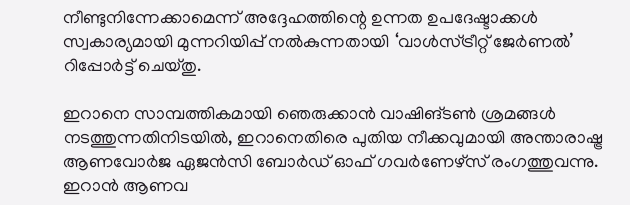നീണ്ടുനിന്നേക്കാമെന്ന് അദ്ദേഹത്തിന്റെ ഉന്നത ഉപദേഷ്ടാക്കൾ സ്വകാര്യമായി മുന്നറിയിപ്പ് നൽകുന്നതായി ‘വാൾസ്ട്രീറ്റ് ജേർണൽ’ റിപ്പോർട്ട് ചെയ്തു.

ഇറാനെ സാമ്പത്തികമായി ഞെരുക്കാൻ വാഷിങ്ടൺ ശ്രമങ്ങൾ നടത്തുന്നതിനിടയിൽ, ഇറാനെതിരെ പുതിയ നീക്കവുമായി അന്താരാഷ്ട്ര ആണവോർജ ഏജൻസി ബോർഡ് ഓഫ് ഗവർണേഴ്‌സ് രംഗത്തുവന്നു. ഇറാൻ ആണവ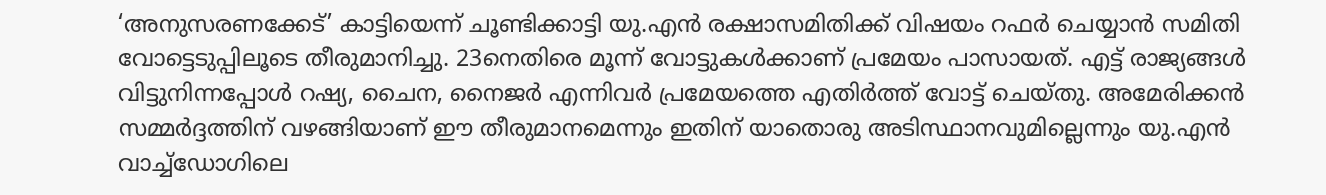‘അനുസരണക്കേട്’ കാട്ടിയെന്ന് ചൂണ്ടിക്കാട്ടി യു.എൻ രക്ഷാസമിതിക്ക് വിഷയം റഫർ ചെയ്യാൻ സമിതി വോട്ടെടുപ്പിലൂടെ തീരുമാനിച്ചു. 23നെതിരെ മൂന്ന് വോട്ടുകൾക്കാണ് പ്രമേയം പാസായത്. എട്ട് രാജ്യങ്ങൾ വിട്ടുനിന്നപ്പോൾ റഷ്യ, ചൈന, നൈജർ എന്നിവർ പ്രമേയത്തെ എതിർത്ത് വോട്ട് ചെയ്തു. അമേരിക്കൻ സമ്മർദ്ദത്തിന് വഴങ്ങിയാണ് ഈ തീരുമാനമെന്നും ഇതിന് യാതൊരു അടിസ്ഥാനവുമില്ലെന്നും യു.എൻ വാച്ച്‌ഡോഗിലെ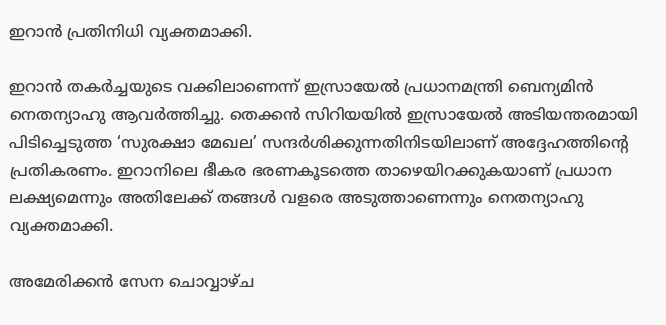ഇറാൻ പ്രതിനിധി വ്യക്തമാക്കി.

ഇറാൻ തകർച്ചയുടെ വക്കിലാണെന്ന് ഇസ്രായേൽ പ്രധാനമന്ത്രി ബെന്യമിൻ നെതന്യാഹു ആവർത്തിച്ചു. തെക്കൻ സിറിയയിൽ ഇസ്രായേൽ അടിയന്തരമായി പിടിച്ചെടുത്ത ‘സുരക്ഷാ മേഖല’ സന്ദർശിക്കുന്നതിനിടയിലാണ് അദ്ദേഹത്തിന്റെ പ്രതികരണം. ഇറാനിലെ ഭീകര ഭരണകൂടത്തെ താഴെയിറക്കുകയാണ് പ്രധാന ലക്ഷ്യമെന്നും അതിലേക്ക് തങ്ങൾ വളരെ അടുത്താണെന്നും നെതന്യാഹു വ്യക്തമാക്കി.

അമേരിക്കൻ സേന ചൊവ്വാഴ്ച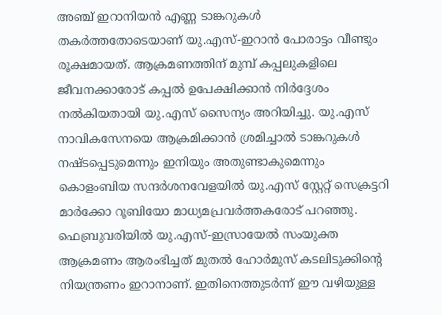അഞ്ച് ഇറാനിയൻ എണ്ണ ടാങ്കറുകൾ തകർത്തതോടെയാണ് യു.എസ്-ഇറാൻ പോരാട്ടം വീണ്ടും രൂക്ഷമായത്. ആക്രമണത്തിന് മുമ്പ് കപ്പലുകളിലെ ജീവനക്കാരോട് കപ്പൽ ഉപേക്ഷിക്കാൻ നിർദ്ദേശം നൽകിയതായി യു.എസ് സൈന്യം അറിയിച്ചു. യു.എസ് നാവികസേനയെ ആക്രമിക്കാൻ ശ്രമിച്ചാൽ ടാങ്കറുകൾ നഷ്ടപ്പെടുമെന്നും ഇനിയും അതുണ്ടാകുമെന്നും കൊളംബിയ സന്ദർശനവേളയിൽ യു.എസ് സ്റ്റേറ്റ് സെക്രട്ടറി മാർക്കോ റൂബിയോ മാധ്യമപ്രവർത്തകരോട് പറഞ്ഞു. ഫെബ്രുവരിയിൽ യു.എസ്-ഇസ്രായേൽ സംയുക്ത ആക്രമണം ആരംഭിച്ചത് മുതൽ ഹോർമുസ് കടലിടുക്കിന്റെ നിയന്ത്രണം ഇറാനാണ്. ഇതിനെത്തുടർന്ന് ഈ വഴിയുള്ള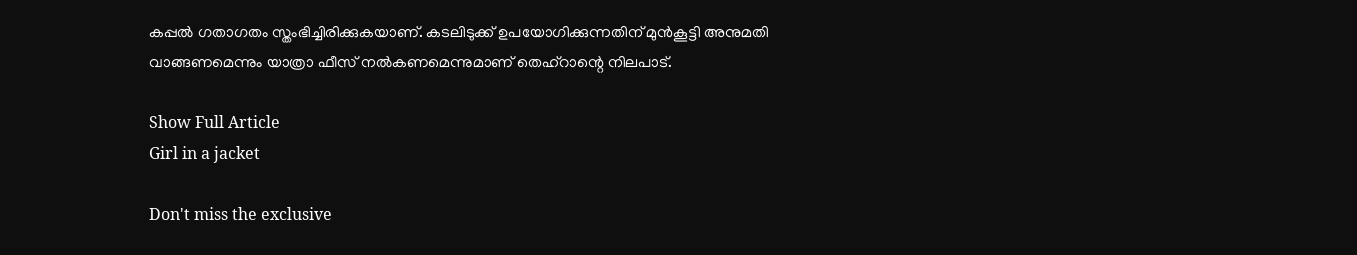കപ്പൽ ഗതാഗതം സ്തംഭിച്ചിരിക്കുകയാണ്. കടലിടുക്ക് ഉപയോഗിക്കുന്നതിന് മുൻകൂട്ടി അനുമതി വാങ്ങണമെന്നും യാത്രാ ഫീസ് നൽകണമെന്നുമാണ് തെഹ്‌റാന്റെ നിലപാട്.

Show Full Article
Girl in a jacket

Don't miss the exclusive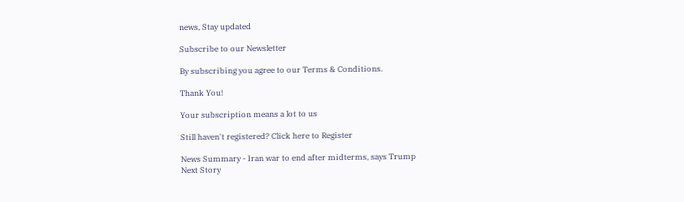news, Stay updated

Subscribe to our Newsletter

By subscribing you agree to our Terms & Conditions.

Thank You!

Your subscription means a lot to us

Still haven't registered? Click here to Register

News Summary - Iran war to end after midterms, says Trump
Next Story